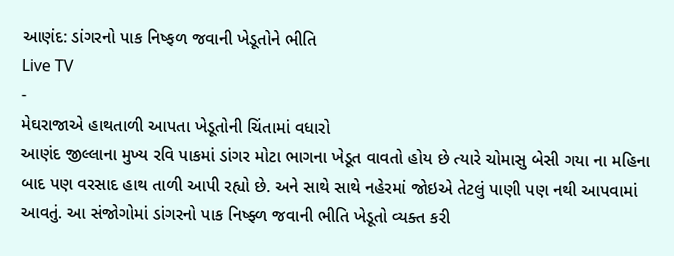આણંદ: ડાંગરનો પાક નિષ્ફળ જવાની ખેડૂતોને ભીતિ
Live TV
-
મેઘરાજાએ હાથતાળી આપતા ખેડૂતોની ચિંતામાં વધારો
આણંદ જીલ્લાના મુખ્ય રવિ પાકમાં ડાંગર મોટા ભાગના ખેડૂત વાવતો હોય છે ત્યારે ચોમાસુ બેસી ગયા ના મહિના બાદ પણ વરસાદ હાથ તાળી આપી રહ્યો છે. અને સાથે સાથે નહેરમાં જોઇએ તેટલું પાણી પણ નથી આપવામાં આવતું. આ સંજોગોમાં ડાંગરનો પાક નિષ્ફ્ળ જવાની ભીતિ ખેડૂતો વ્યક્ત કરી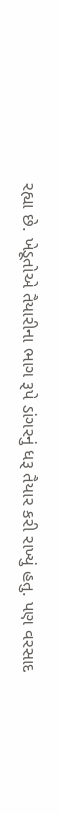રહ્યા છે. ખેડૂતોએ તૈયારીના ભાગ રૂપે ડાંગરનું ધરૂ તૈયાર કરી રાખ્યું હતુ. પણ વરસાદ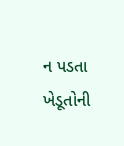ન પડતા ખેડૂતોની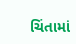ચિંતામાં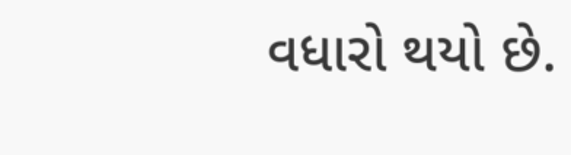વધારો થયો છે.